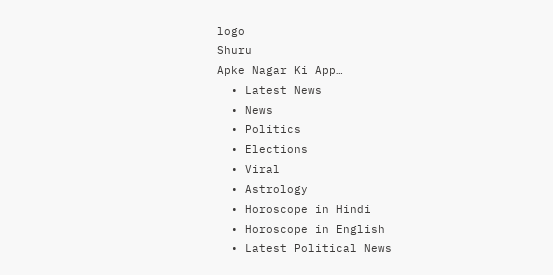logo
Shuru
Apke Nagar Ki App…
  • Latest News
  • News
  • Politics
  • Elections
  • Viral
  • Astrology
  • Horoscope in Hindi
  • Horoscope in English
  • Latest Political News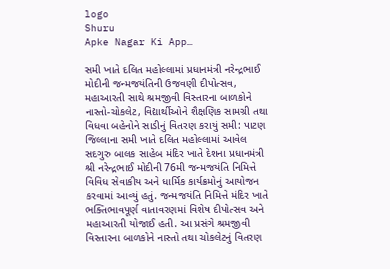logo
Shuru
Apke Nagar Ki App…

સમી ખાતે દલિત મહોલ્લામાં પ્રધાનમંત્રી નરેન્દ્રભાઈ મોદીની જન્મજયંતિની ઉજવણી દીપોત્સવ, મહાઆરતી સાથે શ્રમજીવી વિસ્તારના બાળકોને નાસ્તો-ચોકલેટ, વિદ્યાર્થીઓને શૈક્ષણિક સામગ્રી તથા વિધવા બહેનોને સાડીનું વિતરણ કરાયું સમી: પાટણ જિલ્લાના સમી ખાતે દલિત મહોલ્લામાં આવેલ સદગુરુ બાલક સાહેબ મંદિર ખાતે દેશના પ્રધાનમંત્રી શ્રી નરેન્દ્રભાઈ મોદીની 76મી જન્મજયંતિ નિમિત્તે વિવિધ સેવાકીય અને ધાર્મિક કાર્યક્રમોનું આયોજન કરવામાં આવ્યું હતું. જન્મજયંતિ નિમિત્તે મંદિર ખાતે ભક્તિભાવપૂર્ણ વાતાવરણમાં વિશેષ દીપોત્સવ અને મહાઆરતી યોજાઈ હતી. આ પ્રસંગે શ્રમજીવી વિસ્તારના બાળકોને નાસ્તો તથા ચોકલેટનું વિતરણ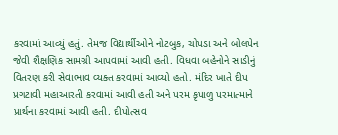કરવામાં આવ્યું હતું. તેમજ વિદ્યાર્થીઓને નોટબુક, ચોપડા અને બોલપેન જેવી શૈક્ષણિક સામગ્રી આપવામાં આવી હતી. વિધવા બહેનોને સાડીનું વિતરણ કરી સેવાભાવ વ્યક્ત કરવામાં આવ્યો હતો. મંદિર ખાતે દીપ પ્રગટાવી મહાઆરતી કરવામાં આવી હતી અને પરમ કૃપાળુ પરમાત્માને પ્રાર્થના કરવામાં આવી હતી. દીપોત્સવ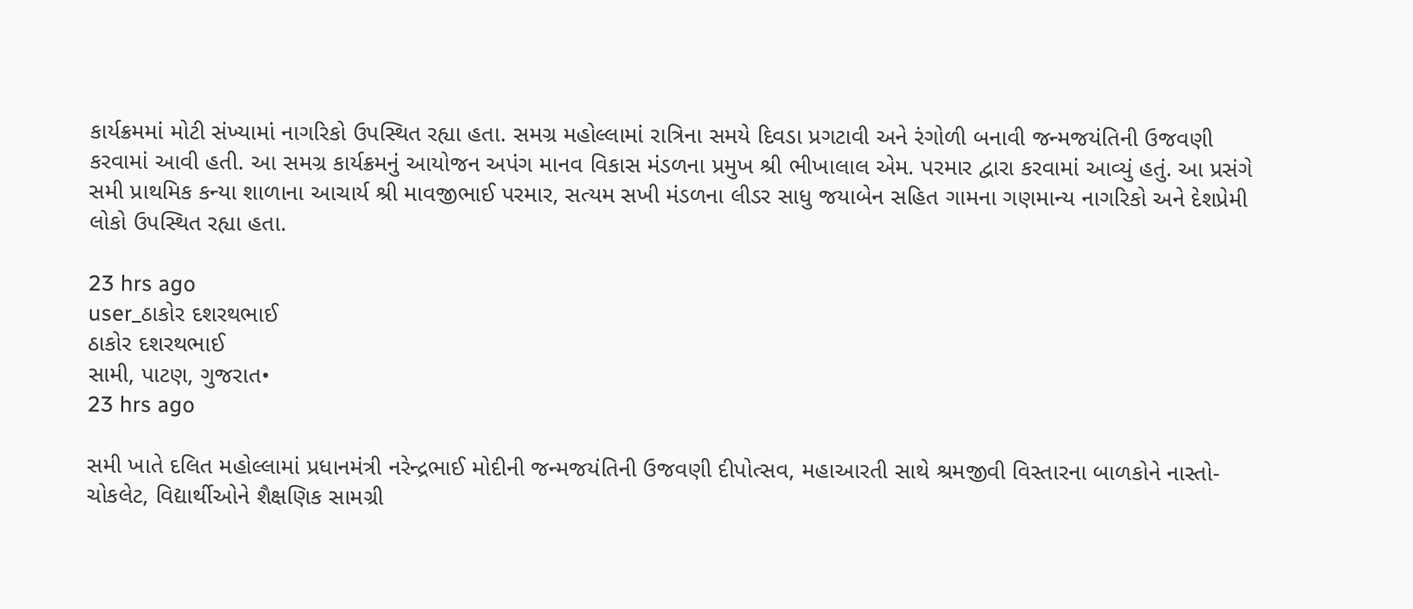કાર્યક્રમમાં મોટી સંખ્યામાં નાગરિકો ઉપસ્થિત રહ્યા હતા. સમગ્ર મહોલ્લામાં રાત્રિના સમયે દિવડા પ્રગટાવી અને રંગોળી બનાવી જન્મજયંતિની ઉજવણી કરવામાં આવી હતી. આ સમગ્ર કાર્યક્રમનું આયોજન અપંગ માનવ વિકાસ મંડળના પ્રમુખ શ્રી ભીખાલાલ એમ. પરમાર દ્વારા કરવામાં આવ્યું હતું. આ પ્રસંગે સમી પ્રાથમિક કન્યા શાળાના આચાર્ય શ્રી માવજીભાઈ પરમાર, સત્યમ સખી મંડળના લીડર સાધુ જયાબેન સહિત ગામના ગણમાન્ય નાગરિકો અને દેશપ્રેમી લોકો ઉપસ્થિત રહ્યા હતા.

23 hrs ago
user_ઠાકોર દશરથભાઈ
ઠાકોર દશરથભાઈ
સામી, પાટણ, ગુજરાત•
23 hrs ago

સમી ખાતે દલિત મહોલ્લામાં પ્રધાનમંત્રી નરેન્દ્રભાઈ મોદીની જન્મજયંતિની ઉજવણી દીપોત્સવ, મહાઆરતી સાથે શ્રમજીવી વિસ્તારના બાળકોને નાસ્તો-ચોકલેટ, વિદ્યાર્થીઓને શૈક્ષણિક સામગ્રી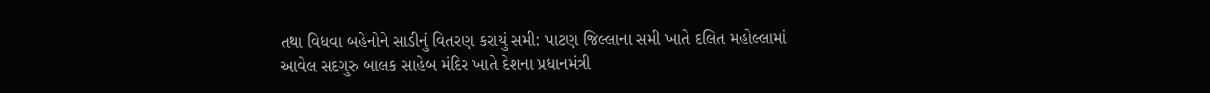તથા વિધવા બહેનોને સાડીનું વિતરણ કરાયું સમી: પાટણ જિલ્લાના સમી ખાતે દલિત મહોલ્લામાં આવેલ સદગુરુ બાલક સાહેબ મંદિર ખાતે દેશના પ્રધાનમંત્રી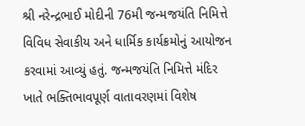શ્રી નરેન્દ્રભાઈ મોદીની 76મી જન્મજયંતિ નિમિત્તે વિવિધ સેવાકીય અને ધાર્મિક કાર્યક્રમોનું આયોજન કરવામાં આવ્યું હતું. જન્મજયંતિ નિમિત્તે મંદિર ખાતે ભક્તિભાવપૂર્ણ વાતાવરણમાં વિશેષ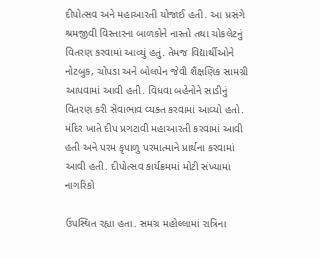દીપોત્સવ અને મહાઆરતી યોજાઈ હતી. આ પ્રસંગે શ્રમજીવી વિસ્તારના બાળકોને નાસ્તો તથા ચોકલેટનું વિતરણ કરવામાં આવ્યું હતું. તેમજ વિદ્યાર્થીઓને નોટબુક, ચોપડા અને બોલપેન જેવી શૈક્ષણિક સામગ્રી આપવામાં આવી હતી. વિધવા બહેનોને સાડીનું વિતરણ કરી સેવાભાવ વ્યક્ત કરવામાં આવ્યો હતો. મંદિર ખાતે દીપ પ્રગટાવી મહાઆરતી કરવામાં આવી હતી અને પરમ કૃપાળુ પરમાત્માને પ્રાર્થના કરવામાં આવી હતી. દીપોત્સવ કાર્યક્રમમાં મોટી સંખ્યામાં નાગરિકો

ઉપસ્થિત રહ્યા હતા. સમગ્ર મહોલ્લામાં રાત્રિના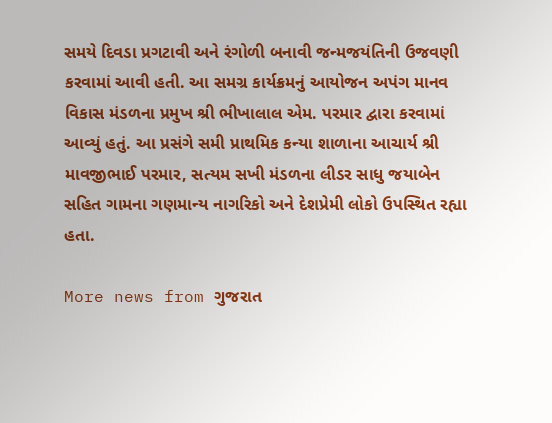સમયે દિવડા પ્રગટાવી અને રંગોળી બનાવી જન્મજયંતિની ઉજવણી કરવામાં આવી હતી. આ સમગ્ર કાર્યક્રમનું આયોજન અપંગ માનવ વિકાસ મંડળના પ્રમુખ શ્રી ભીખાલાલ એમ. પરમાર દ્વારા કરવામાં આવ્યું હતું. આ પ્રસંગે સમી પ્રાથમિક કન્યા શાળાના આચાર્ય શ્રી માવજીભાઈ પરમાર, સત્યમ સખી મંડળના લીડર સાધુ જયાબેન સહિત ગામના ગણમાન્ય નાગરિકો અને દેશપ્રેમી લોકો ઉપસ્થિત રહ્યા હતા.

More news from ગુજરાત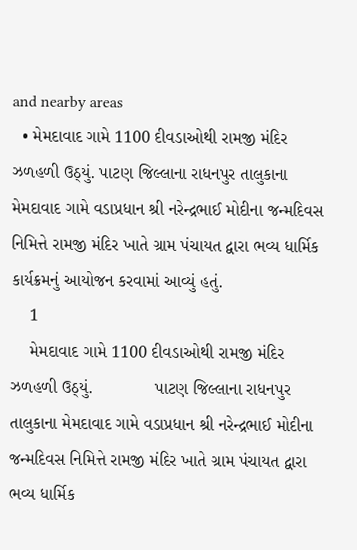and nearby areas
  • મેમદાવાદ ગામે 1100 દીવડાઓથી રામજી મંદિર ઝળહળી ઉઠ્યું. પાટણ જિલ્લાના રાધનપુર તાલુકાના મેમદાવાદ ગામે વડાપ્રધાન શ્રી નરેન્દ્રભાઈ મોદીના જન્મદિવસ નિમિત્તે રામજી મંદિર ખાતે ગ્રામ પંચાયત દ્વારા ભવ્ય ધાર્મિક કાર્યક્રમનું આયોજન કરવામાં આવ્યું હતું.
    1
    મેમદાવાદ ગામે 1100 દીવડાઓથી રામજી મંદિર ઝળહળી ઉઠ્યું.             પાટણ જિલ્લાના રાધનપુર તાલુકાના મેમદાવાદ ગામે વડાપ્રધાન શ્રી નરેન્દ્રભાઈ મોદીના જન્મદિવસ નિમિત્તે રામજી મંદિર ખાતે ગ્રામ પંચાયત દ્વારા ભવ્ય ધાર્મિક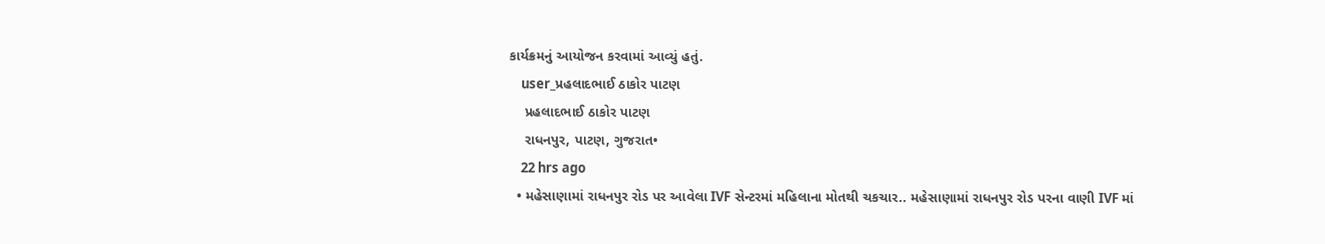કાર્યક્રમનું આયોજન કરવામાં આવ્યું હતું.
    user_પ્રહલાદભાઈ ઠાકોર પાટણ
    પ્રહલાદભાઈ ઠાકોર પાટણ
    રાધનપુર, પાટણ, ગુજરાત•
    22 hrs ago
  • મહેસાણામાં રાધનપુર રોડ પર આવેલા IVF સેન્ટરમાં મહિલાના મોતથી ચકચાર.. મહેસાણામાં રાધનપુર રોડ પરના વાણી IVF માં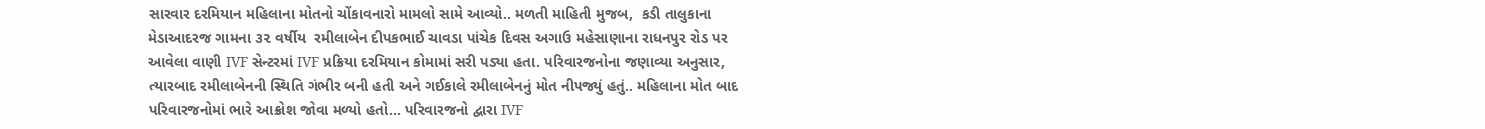સારવાર દરમિયાન મહિલાના મોતનો ચોંકાવનારો મામલો સામે આવ્યો.. મળતી માહિતી મુજબ,  કડી તાલુકાના મેડાઆદરજ ગામના ૩૨ વર્ષીય  રમીલાબેન દીપકભાઈ ચાવડા પાંચેક દિવસ અગાઉ મહેસાણાના રાધનપુર રોડ પર આવેલા વાણી IVF સેન્ટરમાં IVF પ્રક્રિયા દરમિયાન કોમામાં સરી પડ્યા હતા. પરિવારજનોના જણાવ્યા અનુસાર, ત્યારબાદ રમીલાબેનની સ્થિતિ ગંભીર બની હતી અને ગઈકાલે રમીલાબેનનું મોત નીપજ્યું હતું.. મહિલાના મોત બાદ પરિવારજનોમાં ભારે આક્રોશ જોવા મળ્યો હતો... પરિવારજનો દ્વારા IVF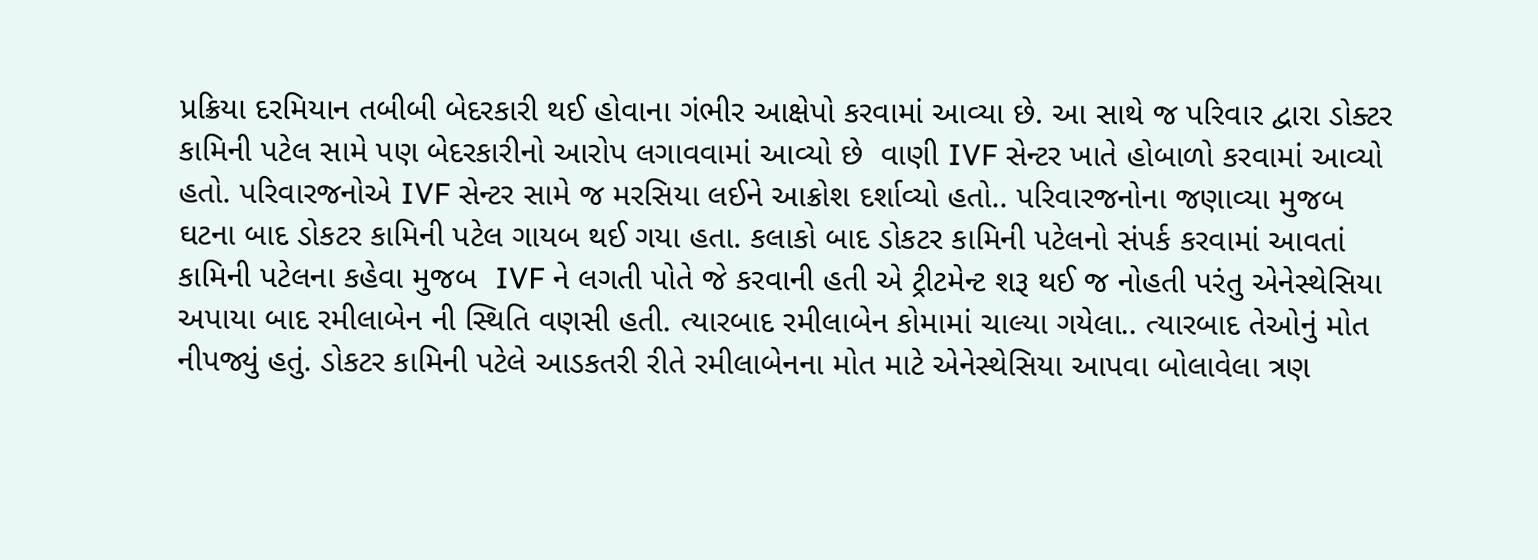પ્રક્રિયા દરમિયાન તબીબી બેદરકારી થઈ હોવાના ગંભીર આક્ષેપો કરવામાં આવ્યા છે. આ સાથે જ પરિવાર દ્વારા ડોક્ટર કામિની પટેલ સામે પણ બેદરકારીનો આરોપ લગાવવામાં આવ્યો છે  વાણી IVF સેન્ટર ખાતે હોબાળો કરવામાં આવ્યો હતો. પરિવારજનોએ IVF સેન્ટર સામે જ મરસિયા લઈને આક્રોશ દર્શાવ્યો હતો.. પરિવારજનોના જણાવ્યા મુજબ ઘટના બાદ ડોકટર કામિની પટેલ ગાયબ થઈ ગયા હતા. કલાકો બાદ ડોકટર કામિની પટેલનો સંપર્ક કરવામાં આવતાં કામિની પટેલના કહેવા મુજબ  IVF ને લગતી પોતે જે કરવાની હતી એ ટ્રીટમેન્ટ શરૂ થઈ જ નોહતી પરંતુ એનેસ્થેસિયા અપાયા બાદ રમીલાબેન ની સ્થિતિ વણસી હતી. ત્યારબાદ રમીલાબેન કોમામાં ચાલ્યા ગયેલા.. ત્યારબાદ તેઓનું મોત નીપજ્યું હતું. ડોકટર કામિની પટેલે આડકતરી રીતે રમીલાબેનના મોત માટે એનેસ્થેસિયા આપવા બોલાવેલા ત્રણ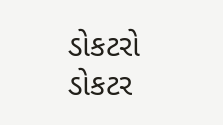ડોકટરો ડોકટર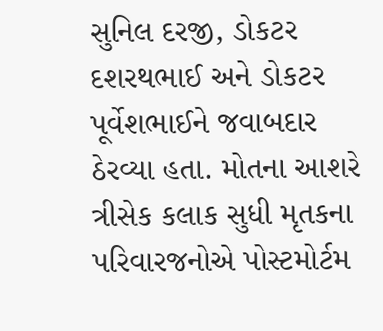સુનિલ દરજી, ડોકટર દશરથભાઈ અને ડોકટર પૂર્વેશભાઈને જવાબદાર ઠેરવ્યા હતા. મોતના આશરે ત્રીસેક કલાક સુધી મૃતકના પરિવારજનોએ પોસ્ટમોર્ટમ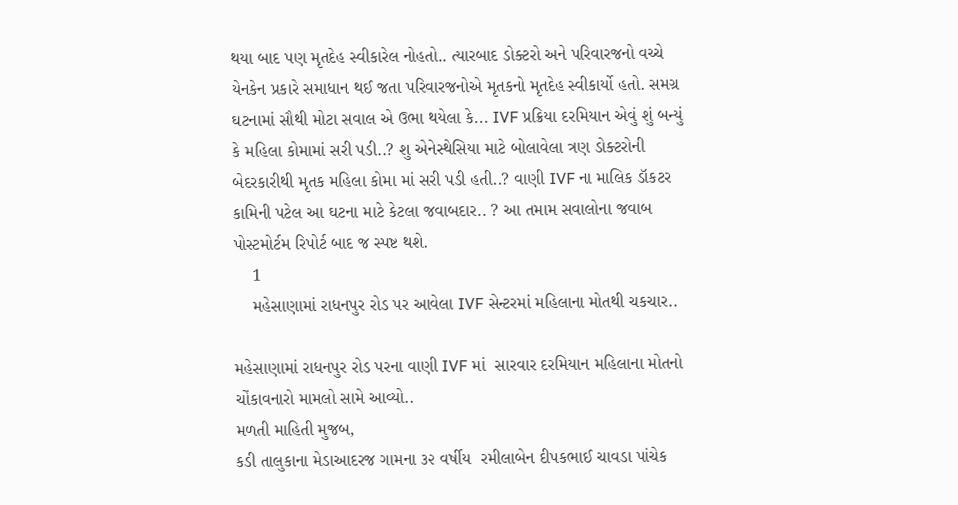થયા બાદ પણ મૃતદેહ સ્વીકારેલ નોહતો.. ત્યારબાદ ડોક્ટરો અને પરિવારજનો વચ્ચે યેનકેન પ્રકારે સમાધાન થઈ જતા પરિવારજનોએ મૃતકનો મૃતદેહ સ્વીકાર્યો હતો. સમગ્ર ઘટનામાં સૌથી મોટા સવાલ એ ઉભા થયેલા કે... IVF પ્રક્રિયા દરમિયાન એવું શું બન્યું કે મહિલા કોમામાં સરી પડી..? શુ એનેસ્થેસિયા માટે બોલાવેલા ત્રણ ડોક્ટરોની બેદરકારીથી મૃતક મહિલા કોમા માં સરી પડી હતી..? વાણી IVF ના માલિક ડૉકટર કામિની પટેલ આ ઘટના માટે કેટલા જવાબદાર.. ? આ તમામ સવાલોના જવાબ  પોસ્ટમોર્ટમ રિપોર્ટ બાદ જ સ્પષ્ટ થશે.
    1
    મહેસાણામાં રાધનપુર રોડ પર આવેલા IVF સેન્ટરમાં મહિલાના મોતથી ચકચાર..

મહેસાણામાં રાધનપુર રોડ પરના વાણી IVF માં  સારવાર દરમિયાન મહિલાના મોતનો ચોંકાવનારો મામલો સામે આવ્યો..
મળતી માહિતી મુજબ,
કડી તાલુકાના મેડાઆદરજ ગામના ૩૨ વર્ષીય  રમીલાબેન દીપકભાઈ ચાવડા પાંચેક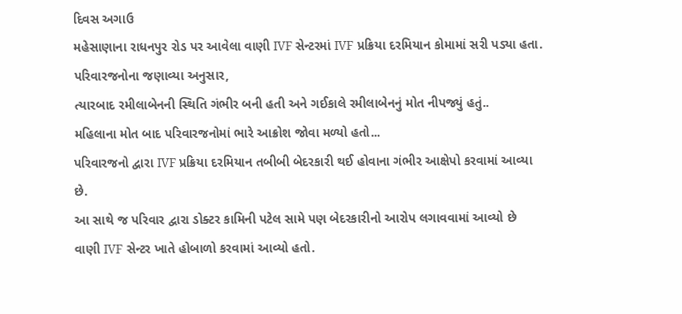દિવસ અગાઉ
મહેસાણાના રાધનપુર રોડ પર આવેલા વાણી IVF સેન્ટરમાં IVF પ્રક્રિયા દરમિયાન કોમામાં સરી પડ્યા હતા.
પરિવારજનોના જણાવ્યા અનુસાર,
ત્યારબાદ રમીલાબેનની સ્થિતિ ગંભીર બની હતી અને ગઈકાલે રમીલાબેનનું મોત નીપજ્યું હતું..
મહિલાના મોત બાદ પરિવારજનોમાં ભારે આક્રોશ જોવા મળ્યો હતો...
પરિવારજનો દ્વારા IVF પ્રક્રિયા દરમિયાન તબીબી બેદરકારી થઈ હોવાના ગંભીર આક્ષેપો કરવામાં આવ્યા છે.
આ સાથે જ પરિવાર દ્વારા ડોક્ટર કામિની પટેલ સામે પણ બેદરકારીનો આરોપ લગાવવામાં આવ્યો છે
વાણી IVF સેન્ટર ખાતે હોબાળો કરવામાં આવ્યો હતો.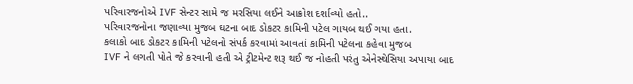પરિવારજનોએ IVF સેન્ટર સામે જ મરસિયા લઈને આક્રોશ દર્શાવ્યો હતો..
પરિવારજનોના જણાવ્યા મુજબ ઘટના બાદ ડોકટર કામિની પટેલ ગાયબ થઈ ગયા હતા.
કલાકો બાદ ડોકટર કામિની પટેલનો સંપર્ક કરવામાં આવતાં કામિની પટેલના કહેવા મુજબ
IVF ને લગતી પોતે જે કરવાની હતી એ ટ્રીટમેન્ટ શરૂ થઈ જ નોહતી પરંતુ એનેસ્થેસિયા અપાયા બાદ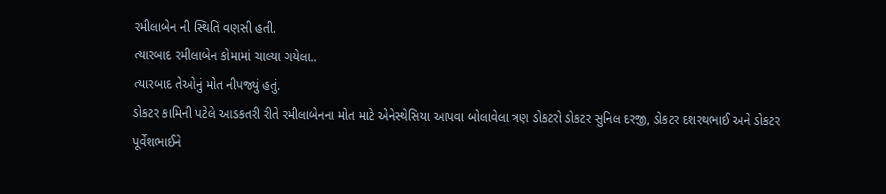રમીલાબેન ની સ્થિતિ વણસી હતી.
ત્યારબાદ રમીલાબેન કોમામાં ચાલ્યા ગયેલા..
ત્યારબાદ તેઓનું મોત નીપજ્યું હતું.
ડોકટર કામિની પટેલે આડકતરી રીતે રમીલાબેનના મોત માટે એનેસ્થેસિયા આપવા બોલાવેલા ત્રણ ડોકટરો ડોકટર સુનિલ દરજી, ડોકટર દશરથભાઈ અને ડોકટર પૂર્વેશભાઈને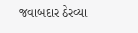જવાબદાર ઠેરવ્યા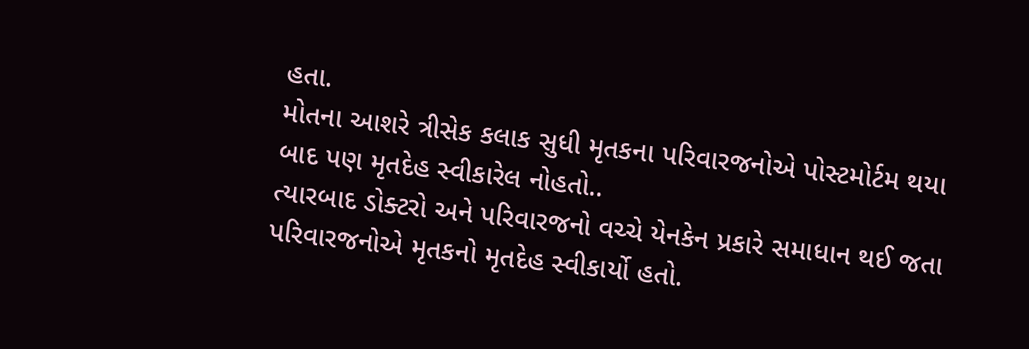હતા.
મોતના આશરે ત્રીસેક કલાક સુધી મૃતકના પરિવારજનોએ પોસ્ટમોર્ટમ થયા બાદ પણ મૃતદેહ સ્વીકારેલ નોહતો..
ત્યારબાદ ડોક્ટરો અને પરિવારજનો વચ્ચે યેનકેન પ્રકારે સમાધાન થઈ જતા પરિવારજનોએ મૃતકનો મૃતદેહ સ્વીકાર્યો હતો.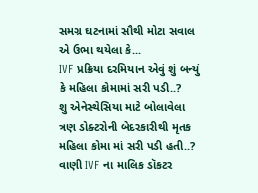સમગ્ર ઘટનામાં સૌથી મોટા સવાલ એ ઉભા થયેલા કે...
IVF પ્રક્રિયા દરમિયાન એવું શું બન્યું કે મહિલા કોમામાં સરી પડી..?
શુ એનેસ્થેસિયા માટે બોલાવેલા ત્રણ ડોક્ટરોની બેદરકારીથી મૃતક મહિલા કોમા માં સરી પડી હતી..?
વાણી IVF ના માલિક ડૉકટર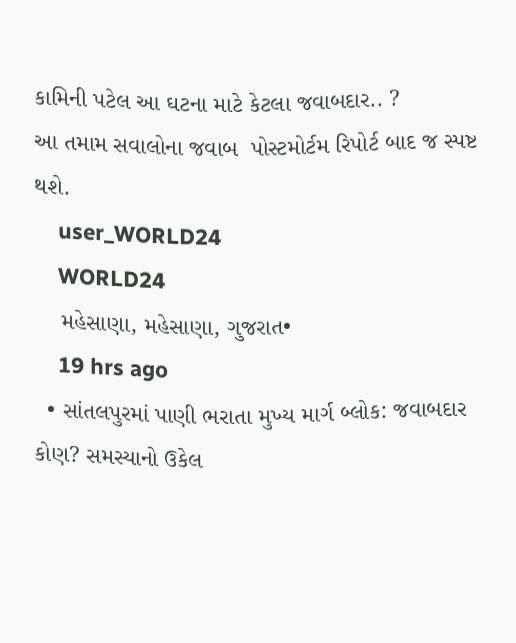કામિની પટેલ આ ઘટના માટે કેટલા જવાબદાર.. ?
આ તમામ સવાલોના જવાબ  પોસ્ટમોર્ટમ રિપોર્ટ બાદ જ સ્પષ્ટ થશે.
    user_WORLD24
    WORLD24
    મહેસાણા, મહેસાણા, ગુજરાત•
    19 hrs ago
  • સાંતલપુરમાં પાણી ભરાતા મુખ્ય માર્ગ બ્લોક: જવાબદાર કોણ? સમસ્યાનો ઉકેલ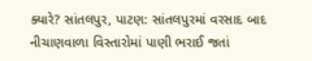ક્યારે? સાંતલપુર, પાટણ: સાંતલપુરમાં વરસાદ બાદ નીચાણવાળા વિસ્તારોમાં પાણી ભરાઈ જતાં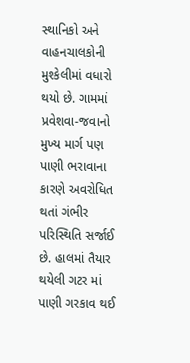સ્થાનિકો અને વાહનચાલકોની મુશ્કેલીમાં વધારો થયો છે. ગામમાં પ્રવેશવા-જવાનો મુખ્ય માર્ગ પણ પાણી ભરાવાના કારણે અવરોધિત થતાં ગંભીર પરિસ્થિતિ સર્જાઈ છે. હાલમાં તૈયાર થયેલી ગટર માં પાણી ગરકાવ થઈ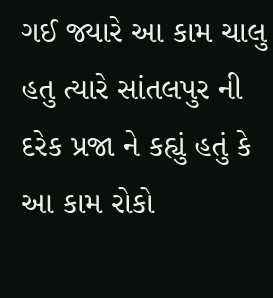ગઈ જ્યારે આ કામ ચાલુ હતુ ત્યારે સાંતલપુર ની દરેક પ્રજા ને કહ્યું હતું કે આ કામ રોકો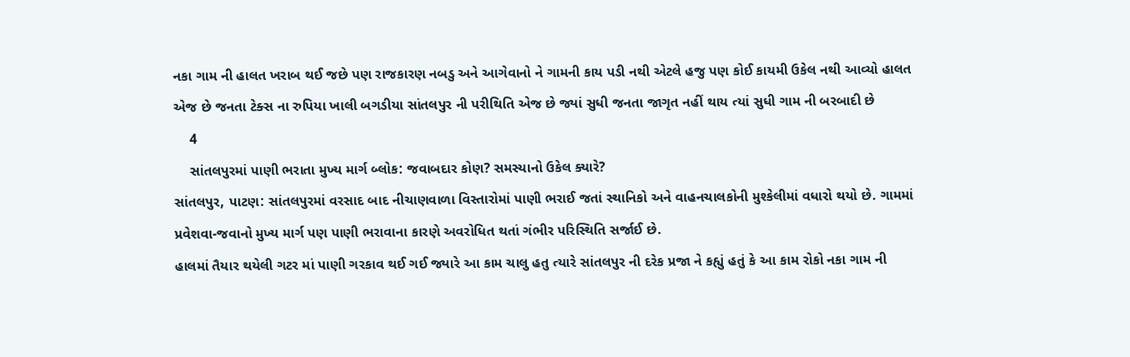નકા ગામ ની હાલત ખરાબ થઈ જછે પણ રાજકારણ નબડુ અને આગેવાનો ને ગામની કાય પડી નથી એટલે હજુ પણ કોઈ કાયમી ઉકેલ નથી આવ્યો હાલત એજ છે જનતા ટેક્સ ના રુપિયા ખાલી બગડીયા સાંતલપુર ની પરીથિતિ એજ છે જ્યાં સુધી જનતા જાગૃત નહીં થાય ત્યાં સુધી ગામ ની બરબાદી છે
    4
    સાંતલપુરમાં પાણી ભરાતા મુખ્ય માર્ગ બ્લોક: જવાબદાર કોણ? સમસ્યાનો ઉકેલ ક્યારે?
સાંતલપુર, પાટણ: સાંતલપુરમાં વરસાદ બાદ નીચાણવાળા વિસ્તારોમાં પાણી ભરાઈ જતાં સ્થાનિકો અને વાહનચાલકોની મુશ્કેલીમાં વધારો થયો છે. ગામમાં પ્રવેશવા-જવાનો મુખ્ય માર્ગ પણ પાણી ભરાવાના કારણે અવરોધિત થતાં ગંભીર પરિસ્થિતિ સર્જાઈ છે.
હાલમાં તૈયાર થયેલી ગટર માં પાણી ગરકાવ થઈ ગઈ જ્યારે આ કામ ચાલુ હતુ ત્યારે સાંતલપુર ની દરેક પ્રજા ને કહ્યું હતું કે આ કામ રોકો નકા ગામ ની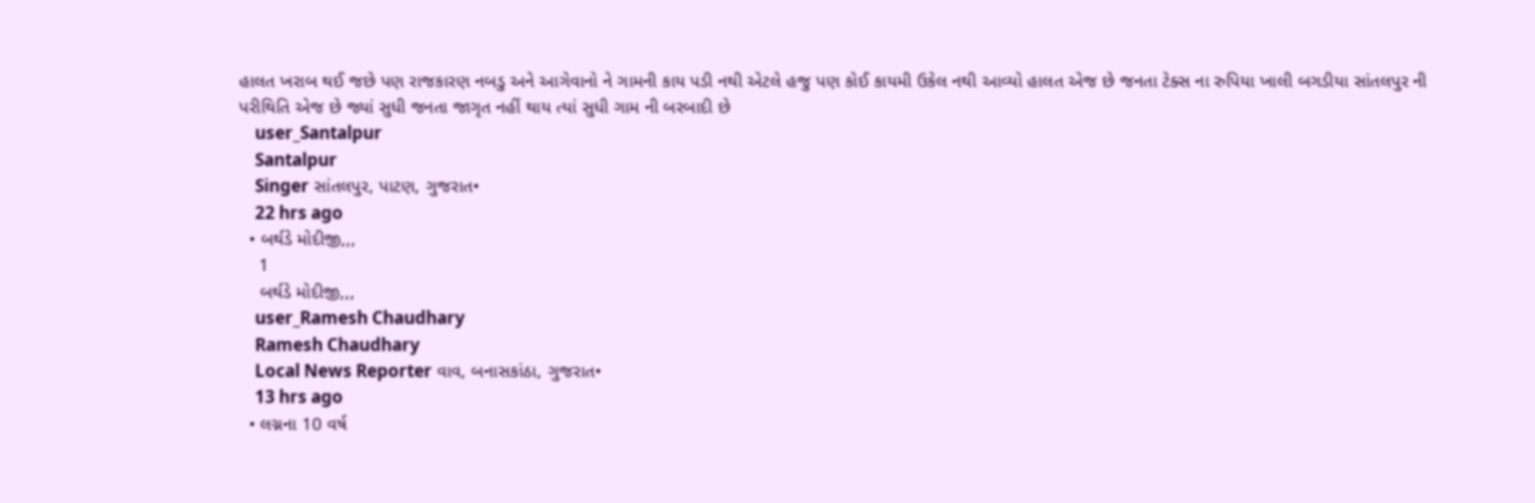હાલત ખરાબ થઈ જછે પણ રાજકારણ નબડુ અને આગેવાનો ને ગામની કાય પડી નથી એટલે હજુ પણ કોઈ કાયમી ઉકેલ નથી આવ્યો હાલત એજ છે જનતા ટેક્સ ના રુપિયા ખાલી બગડીયા સાંતલપુર ની પરીથિતિ એજ છે જ્યાં સુધી જનતા જાગૃત નહીં થાય ત્યાં સુધી ગામ ની બરબાદી છે
    user_Santalpur
    Santalpur
    Singer સાંતલપુર, પાટણ, ગુજરાત•
    22 hrs ago
  • બર્થડે મોદીજી,,,
    1
    બર્થડે મોદીજી,,,
    user_Ramesh Chaudhary
    Ramesh Chaudhary
    Local News Reporter વાવ, બનાસકાંઠા, ગુજરાત•
    13 hrs ago
  • લગ્નના 10 વર્ષ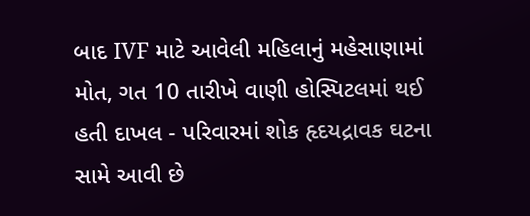બાદ IVF માટે આવેલી મહિલાનું મહેસાણામાં મોત, ગત 10 તારીખે વાણી હોસ્પિટલમાં થઈ હતી દાખલ - પરિવારમાં શોક હૃદયદ્રાવક ઘટના સામે આવી છે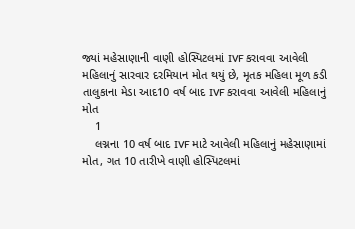જ્યાં મહેસાણાની વાણી હોસ્પિટલમાં IVF કરાવવા આવેલી મહિલાનું સારવાર દરમિયાન મોત થયું છે, મૃતક મહિલા મૂળ કડી તાલુકાના મેડા આદ10 વર્ષ બાદ IVF કરાવવા આવેલી મહિલાનું મોત
    1
    લગ્નના 10 વર્ષ બાદ IVF માટે આવેલી મહિલાનું મહેસાણામાં મોત, ગત 10 તારીખે વાણી હોસ્પિટલમાં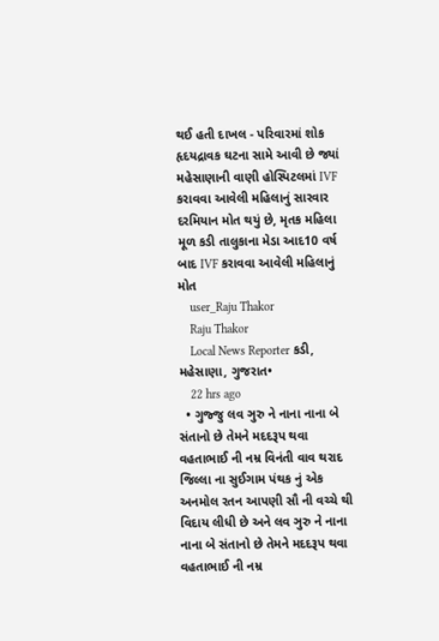થઈ હતી દાખલ - પરિવારમાં શોક
હૃદયદ્રાવક ઘટના સામે આવી છે જ્યાં મહેસાણાની વાણી હોસ્પિટલમાં IVF કરાવવા આવેલી મહિલાનું સારવાર દરમિયાન મોત થયું છે, મૃતક મહિલા મૂળ કડી તાલુકાના મેડા આદ10 વર્ષ બાદ IVF કરાવવા આવેલી મહિલાનું મોત
    user_Raju Thakor
    Raju Thakor
    Local News Reporter કડી, મહેસાણા, ગુજરાત•
    22 hrs ago
  • ગુજ્જુ લવ ઞુરુ ને નાના નાના બે સંતાનો છે તેમને મદદરૂપ થવા વહતાભાઈ ની નમ્ર વિનંતી વાવ થરાદ જિલ્લા ના સુઈગામ પંથક નું એક અનમોલ રતન આપણી સૌ ની વચ્ચે થી વિદાય લીધી છે અને લવ ઞુરુ ને નાના નાના બે સંતાનો છે તેમને મદદરૂપ થવા વહતાભાઈ ની નમ્ર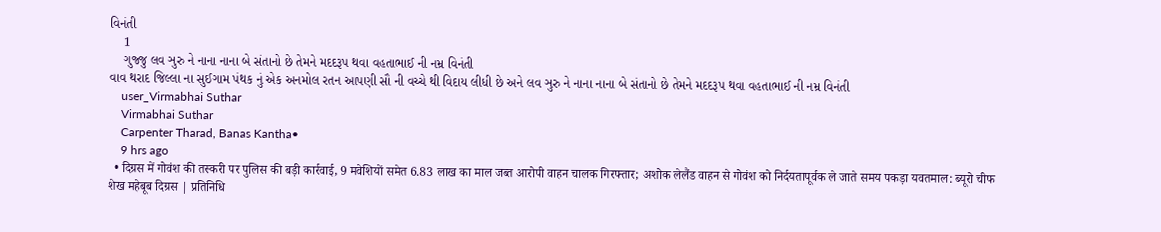વિનંતી
    1
    ગુજ્જુ લવ ઞુરુ ને નાના નાના બે સંતાનો છે તેમને મદદરૂપ થવા વહતાભાઈ ની નમ્ર વિનંતી
વાવ થરાદ જિલ્લા ના સુઈગામ પંથક નું એક અનમોલ રતન આપણી સૌ ની વચ્ચે થી વિદાય લીધી છે અને લવ ઞુરુ ને નાના નાના બે સંતાનો છે તેમને મદદરૂપ થવા વહતાભાઈ ની નમ્ર વિનંતી
    user_Virmabhai Suthar
    Virmabhai Suthar
    Carpenter Tharad, Banas Kantha•
    9 hrs ago
  • दिग्रस में गोवंश की तस्करी पर पुलिस की बड़ी कार्रवाई, 9 मवेशियों समेत 6.83 लाख का माल जब्त आरोपी वाहन चालक गिरफ्तार; अशोक लेलैंड वाहन से गोवंश को निर्दयतापूर्वक ले जाते समय पकड़ा यवतमाल: ब्यूरो चीफ शेख महेबूब दिग्रस | प्रतिनिधि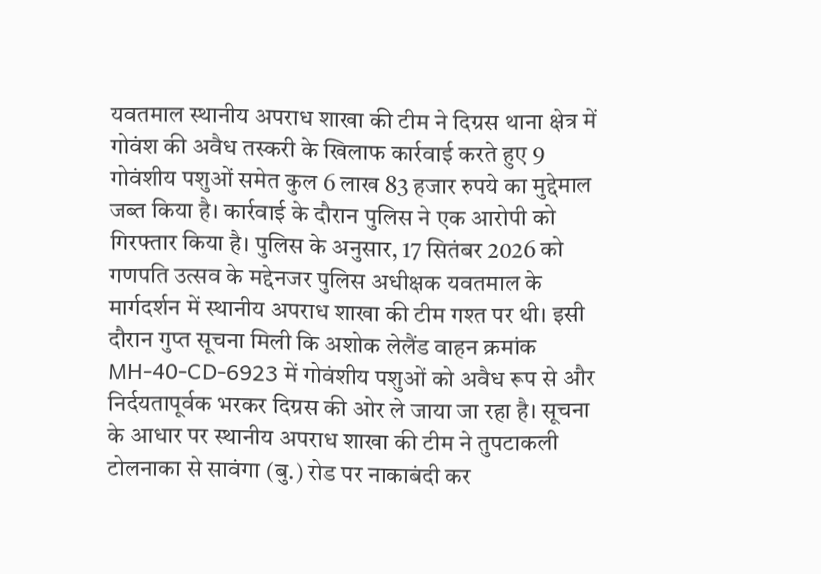यवतमाल स्थानीय अपराध शाखा की टीम ने दिग्रस थाना क्षेत्र में गोवंश की अवैध तस्करी के खिलाफ कार्रवाई करते हुए 9 गोवंशीय पशुओं समेत कुल 6 लाख 83 हजार रुपये का मुद्देमाल जब्त किया है। कार्रवाई के दौरान पुलिस ने एक आरोपी को गिरफ्तार किया है। पुलिस के अनुसार, 17 सितंबर 2026 को गणपति उत्सव के मद्देनजर पुलिस अधीक्षक यवतमाल के मार्गदर्शन में स्थानीय अपराध शाखा की टीम गश्त पर थी। इसी दौरान गुप्त सूचना मिली कि अशोक लेलैंड वाहन क्रमांक MH-40-CD-6923 में गोवंशीय पशुओं को अवैध रूप से और निर्दयतापूर्वक भरकर दिग्रस की ओर ले जाया जा रहा है। सूचना के आधार पर स्थानीय अपराध शाखा की टीम ने तुपटाकली टोलनाका से सावंगा (बु.) रोड पर नाकाबंदी कर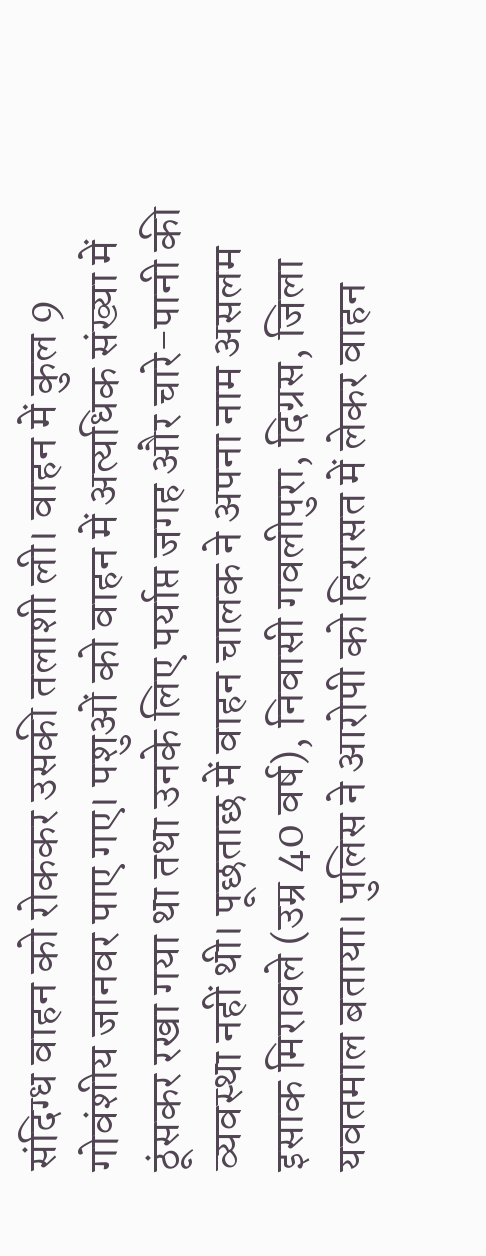संदिग्ध वाहन को रोककर उसकी तलाशी ली। वाहन में कुल 9 गोवंशीय जानवर पाए गए। पशुओं को वाहन में अत्यधिक संख्या में ठूंसकर रखा गया था तथा उनके लिए पर्याप्त जगह और चारे-पानी की व्यवस्था नहीं थी। पूछताछ में वाहन चालक ने अपना नाम असलम इसाक मिरावले (उम्र 40 वर्ष), निवासी गवलीपुरा, दिग्रस, जिला यवतमाल बताया। पुलिस ने आरोपी को हिरासत में लेकर वाहन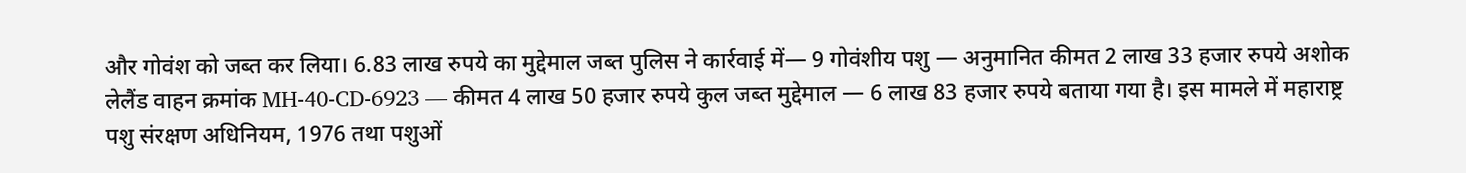और गोवंश को जब्त कर लिया। 6.83 लाख रुपये का मुद्देमाल जब्त पुलिस ने कार्रवाई में— 9 गोवंशीय पशु — अनुमानित कीमत 2 लाख 33 हजार रुपये अशोक लेलैंड वाहन क्रमांक MH-40-CD-6923 — कीमत 4 लाख 50 हजार रुपये कुल जब्त मुद्देमाल — 6 लाख 83 हजार रुपये बताया गया है। इस मामले में महाराष्ट्र पशु संरक्षण अधिनियम, 1976 तथा पशुओं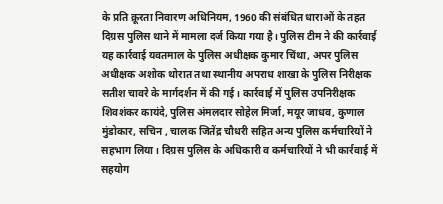के प्रति क्रूरता निवारण अधिनियम, 1960 की संबंधित धाराओं के तहत दिग्रस पुलिस थाने में मामला दर्ज किया गया है। पुलिस टीम ने की कार्रवाई यह कार्रवाई यवतमाल के पुलिस अधीक्षक कुमार चिंथा, अपर पुलिस अधीक्षक अशोक थोरात तथा स्थानीय अपराध शाखा के पुलिस निरीक्षक सतीश चावरे के मार्गदर्शन में की गई। कार्रवाई में पुलिस उपनिरीक्षक शिवशंकर कायंदे, पुलिस अंमलदार सोहेल मिर्जा, मयूर जाधव, कुणाल मुंडोकार, सचिन , चालक जितेंद्र चौधरी सहित अन्य पुलिस कर्मचारियों ने सहभाग लिया। दिग्रस पुलिस के अधिकारी व कर्मचारियों ने भी कार्रवाई में सहयोग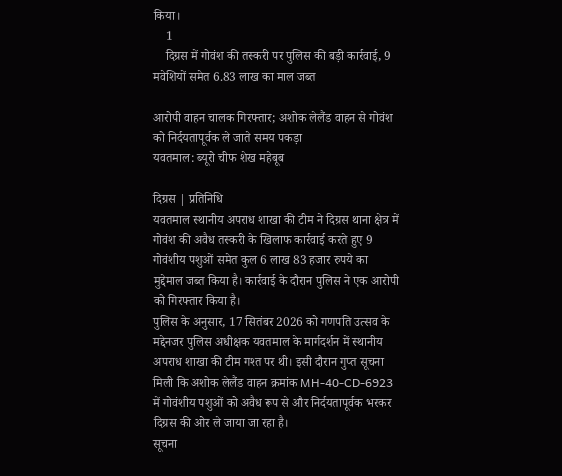किया।
    1
    दिग्रस में गोवंश की तस्करी पर पुलिस की बड़ी कार्रवाई, 9 मवेशियों समेत 6.83 लाख का माल जब्त

आरोपी वाहन चालक गिरफ्तार; अशोक लेलैंड वाहन से गोवंश को निर्दयतापूर्वक ले जाते समय पकड़ा
यवतमाल: ब्यूरो चीफ शेख महेबूब

दिग्रस | प्रतिनिधि
यवतमाल स्थानीय अपराध शाखा की टीम ने दिग्रस थाना क्षेत्र में गोवंश की अवैध तस्करी के खिलाफ कार्रवाई करते हुए 9 गोवंशीय पशुओं समेत कुल 6 लाख 83 हजार रुपये का मुद्देमाल जब्त किया है। कार्रवाई के दौरान पुलिस ने एक आरोपी को गिरफ्तार किया है।
पुलिस के अनुसार, 17 सितंबर 2026 को गणपति उत्सव के मद्देनजर पुलिस अधीक्षक यवतमाल के मार्गदर्शन में स्थानीय अपराध शाखा की टीम गश्त पर थी। इसी दौरान गुप्त सूचना मिली कि अशोक लेलैंड वाहन क्रमांक MH-40-CD-6923 में गोवंशीय पशुओं को अवैध रूप से और निर्दयतापूर्वक भरकर दिग्रस की ओर ले जाया जा रहा है।
सूचना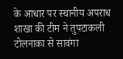के आधार पर स्थानीय अपराध शाखा की टीम ने तुपटाकली टोलनाका से सावंगा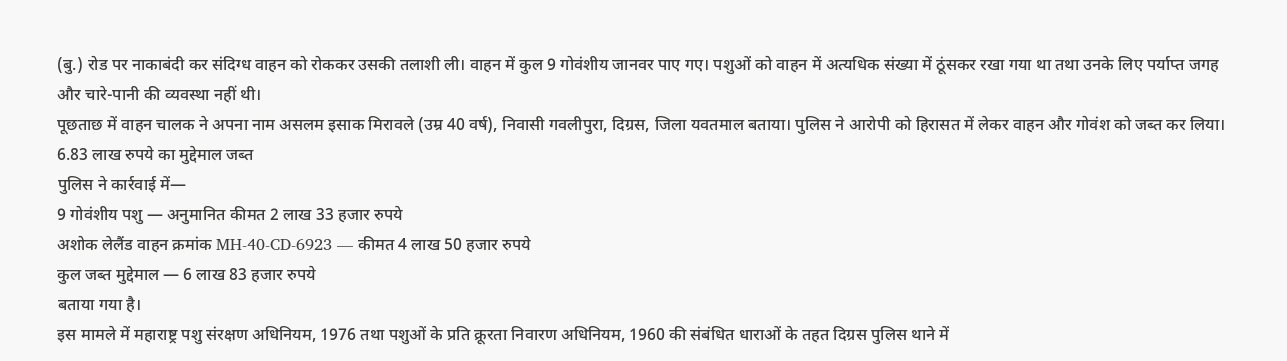(बु.) रोड पर नाकाबंदी कर संदिग्ध वाहन को रोककर उसकी तलाशी ली। वाहन में कुल 9 गोवंशीय जानवर पाए गए। पशुओं को वाहन में अत्यधिक संख्या में ठूंसकर रखा गया था तथा उनके लिए पर्याप्त जगह और चारे-पानी की व्यवस्था नहीं थी।
पूछताछ में वाहन चालक ने अपना नाम असलम इसाक मिरावले (उम्र 40 वर्ष), निवासी गवलीपुरा, दिग्रस, जिला यवतमाल बताया। पुलिस ने आरोपी को हिरासत में लेकर वाहन और गोवंश को जब्त कर लिया।
6.83 लाख रुपये का मुद्देमाल जब्त
पुलिस ने कार्रवाई में—
9 गोवंशीय पशु — अनुमानित कीमत 2 लाख 33 हजार रुपये
अशोक लेलैंड वाहन क्रमांक MH-40-CD-6923 — कीमत 4 लाख 50 हजार रुपये
कुल जब्त मुद्देमाल — 6 लाख 83 हजार रुपये
बताया गया है।
इस मामले में महाराष्ट्र पशु संरक्षण अधिनियम, 1976 तथा पशुओं के प्रति क्रूरता निवारण अधिनियम, 1960 की संबंधित धाराओं के तहत दिग्रस पुलिस थाने में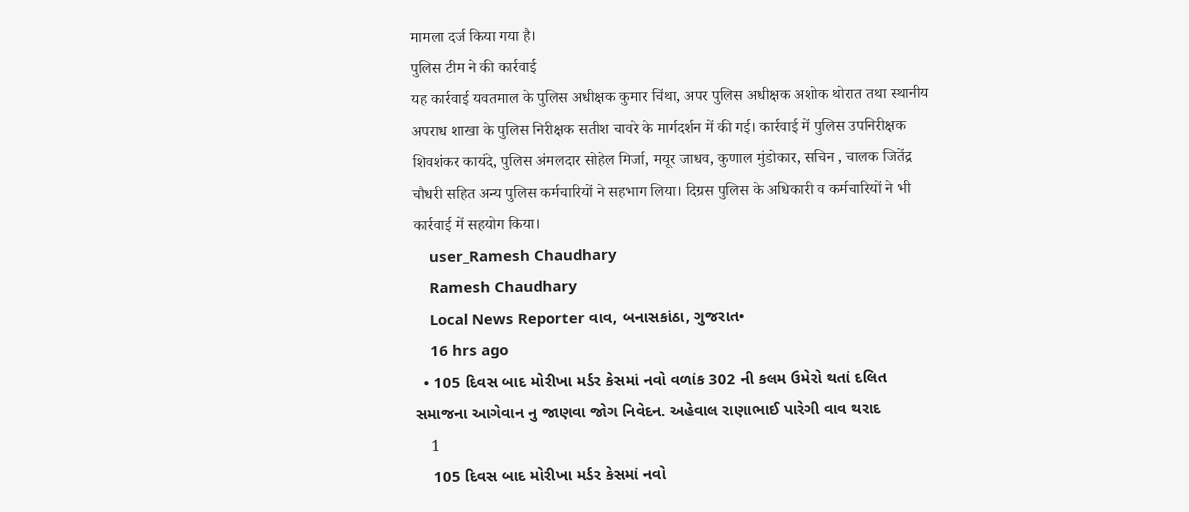मामला दर्ज किया गया है।
पुलिस टीम ने की कार्रवाई
यह कार्रवाई यवतमाल के पुलिस अधीक्षक कुमार चिंथा, अपर पुलिस अधीक्षक अशोक थोरात तथा स्थानीय अपराध शाखा के पुलिस निरीक्षक सतीश चावरे के मार्गदर्शन में की गई। कार्रवाई में पुलिस उपनिरीक्षक शिवशंकर कायंदे, पुलिस अंमलदार सोहेल मिर्जा, मयूर जाधव, कुणाल मुंडोकार, सचिन , चालक जितेंद्र चौधरी सहित अन्य पुलिस कर्मचारियों ने सहभाग लिया। दिग्रस पुलिस के अधिकारी व कर्मचारियों ने भी कार्रवाई में सहयोग किया।
    user_Ramesh Chaudhary
    Ramesh Chaudhary
    Local News Reporter વાવ, બનાસકાંઠા, ગુજરાત•
    16 hrs ago
  • 105 દિવસ બાદ મોરીખા મર્ડર કેસમાં નવો વળાંક 302 ની કલમ ઉમેરો થતાં દલિત સમાજના આગેવાન નુ જાણવા જોગ નિવેદન. અહેવાલ રાણાભાઈ પારેગી વાવ થરાદ
    1
    105 દિવસ બાદ મોરીખા મર્ડર કેસમાં નવો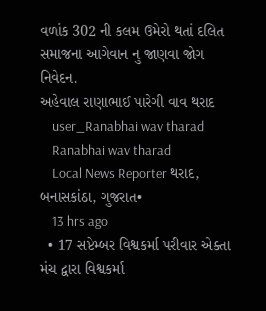વળાંક 302 ની કલમ ઉમેરો થતાં દલિત સમાજના આગેવાન નુ જાણવા જોગ નિવેદન.
અહેવાલ રાણાભાઈ પારેગી વાવ થરાદ
    user_Ranabhai wav tharad
    Ranabhai wav tharad
    Local News Reporter થરાદ, બનાસકાંઠા, ગુજરાત•
    13 hrs ago
  • 17 સપ્ટેમ્બર વિશ્વકર્મા પરીવાર એક્તા મંચ દ્વારા વિશ્વકર્મા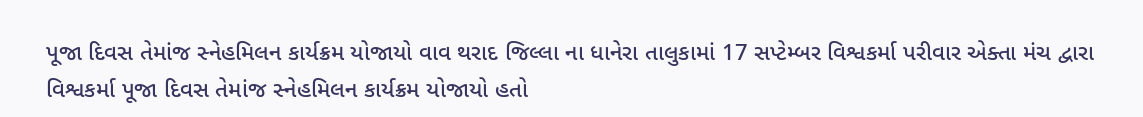પૂજા દિવસ તેમાંજ સ્નેહમિલન કાર્યક્રમ યોજાયો વાવ થરાદ જિલ્લા ના ધાનેરા તાલુકામાં 17 સપ્ટેમ્બર વિશ્વકર્મા પરીવાર એક્તા મંચ દ્વારા વિશ્વકર્મા પૂજા દિવસ તેમાંજ સ્નેહમિલન કાર્યક્રમ યોજાયો હતો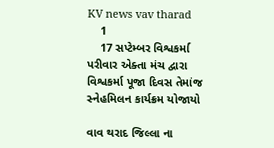KV news vav tharad
    1
    17 સપ્ટેમ્બર વિશ્વકર્મા પરીવાર એક્તા મંચ દ્વારા વિશ્વકર્મા પૂજા દિવસ તેમાંજ સ્નેહમિલન કાર્યક્રમ યોજાયો

વાવ થરાદ જિલ્લા ના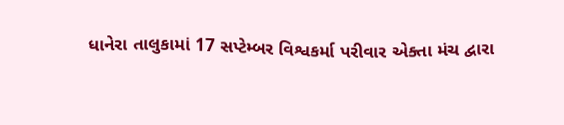ધાનેરા તાલુકામાં 17 સપ્ટેમ્બર વિશ્વકર્મા પરીવાર એક્તા મંચ દ્વારા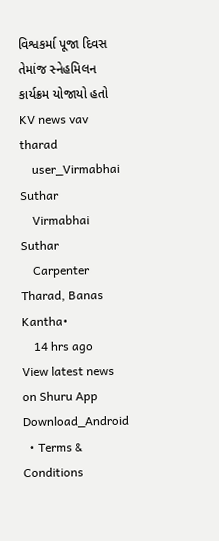વિશ્વકર્મા પૂજા દિવસ તેમાંજ સ્નેહમિલન કાર્યક્રમ યોજાયો હતો
KV news vav tharad
    user_Virmabhai Suthar
    Virmabhai Suthar
    Carpenter Tharad, Banas Kantha•
    14 hrs ago
View latest news on Shuru App
Download_Android
  • Terms & Conditions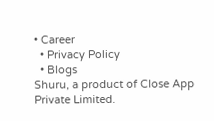• Career
  • Privacy Policy
  • Blogs
Shuru, a product of Close App Private Limited.